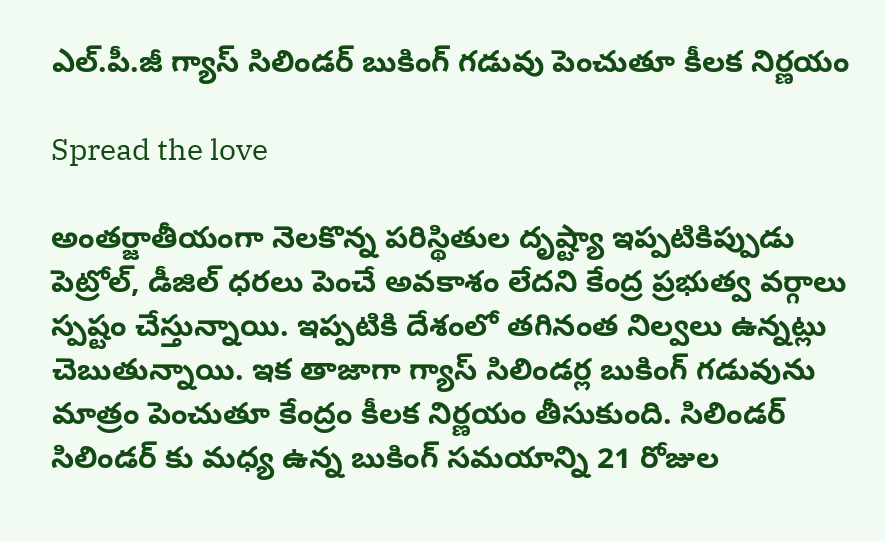ఎల్.పీ.జీ గ్యాస్ సిలిండర్ బుకింగ్ గడువు పెంచుతూ కీలక నిర్ణయం

Spread the love

అంతర్జాతీయంగా నెలకొన్న పరిస్థితుల దృష్ట్యా ఇప్పటికిప్పుడు పెట్రోల్, డీజిల్ ధరలు పెంచే అవకాశం లేదని కేంద్ర ప్రభుత్వ వర్గాలు స్పష్టం చేస్తున్నాయి. ఇప్పటికి దేశంలో తగినంత నిల్వలు ఉన్నట్లు చెబుతున్నాయి. ఇక తాజాగా గ్యాస్ సిలిండర్ల బుకింగ్ గడువును మాత్రం పెంచుతూ కేంద్రం కీలక నిర్ణయం తీసుకుంది. సిలిండర్ సిలిండర్ కు మధ్య ఉన్న బుకింగ్ సమయాన్ని 21 రోజుల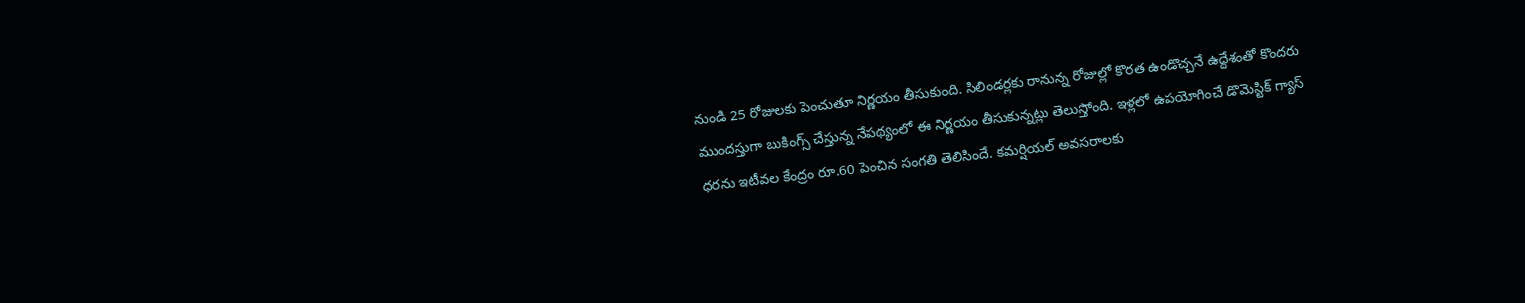నుండి 25 రోజులకు పెంచుతూ నిర్ణయం తీసుకుంది. సిలిండర్లకు రానున్న రోజుల్లో కొరత ఉండొచ్చనే ఉద్దేశంతో కొందరు ముందస్తుగా బుకింగ్స్ చేస్తున్న నేపథ్యంలో ఈ నిర్ణయం తీసుకున్నట్లు తెలుస్తోంది. ఇళ్లలో ఉపయోగించే డొమెస్టిక్ గ్యాస్ ధరను ఇటీవల కేంద్రం రూ.60 పెంచిన సంగతి తెలిసిందే. కమర్షియల్ అవసరాలకు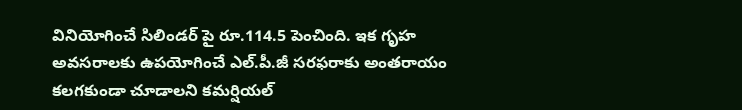వినియోగించే సిలిండర్ పై రూ.114.5 పెంచింది. ఇక గృహ అవసరాలకు ఉపయోగించే ఎల్.పీ.జీ సరఫరాకు అంతరాయం కలగకుండా చూడాలని కమర్షియల్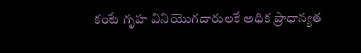కంటే గృహ వినియొగదారులకే అధిక ప్రాధాన్యత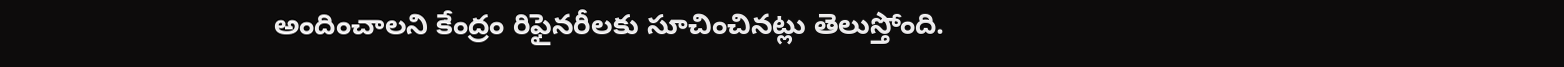అందించాలని కేంద్రం రిఫైనరీలకు సూచించినట్లు తెలుస్తోంది.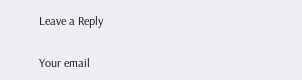Leave a Reply

Your email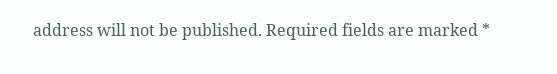address will not be published. Required fields are marked *